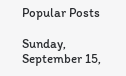Popular Posts

Sunday, September 15,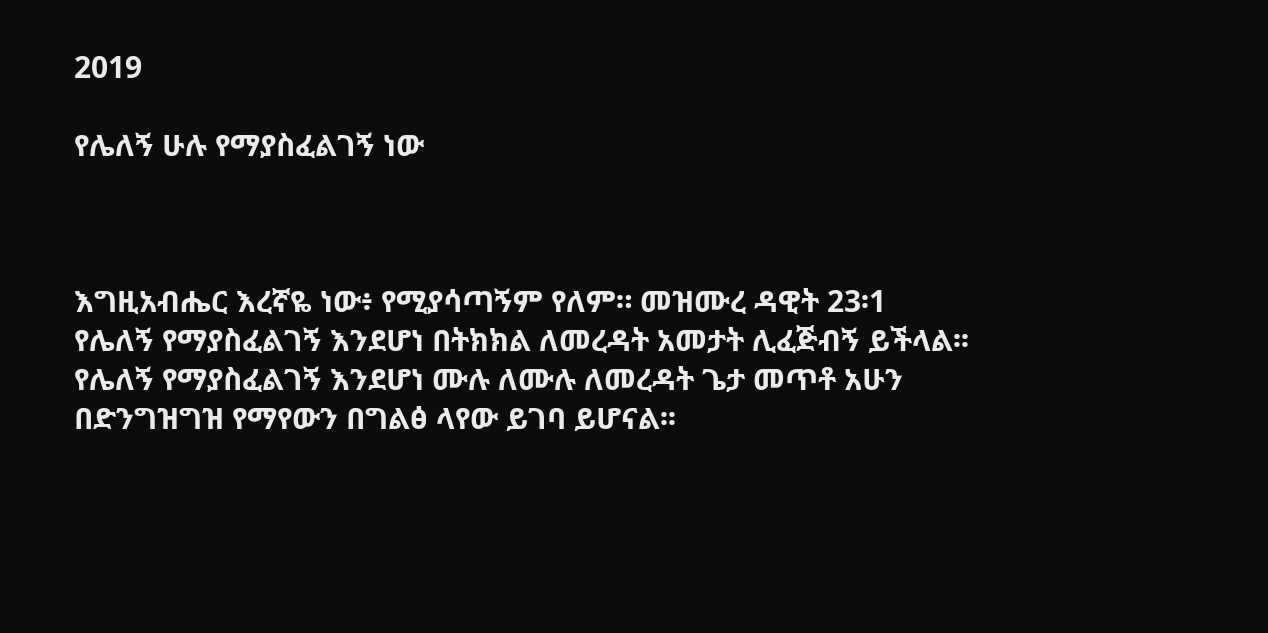2019

የሌለኝ ሁሉ የማያስፈልገኝ ነው



እግዚአብሔር እረኛዬ ነው፥ የሚያሳጣኝም የለም። መዝሙረ ዳዊት 23፡1
የሌለኝ የማያስፈልገኝ እንደሆነ በትክክል ለመረዳት አመታት ሊፈጅብኝ ይችላል፡፡ የሌለኝ የማያስፈልገኝ እንደሆነ ሙሉ ለሙሉ ለመረዳት ጌታ መጥቶ አሁን በድንግዝግዝ የማየውን በግልፅ ላየው ይገባ ይሆናል፡፡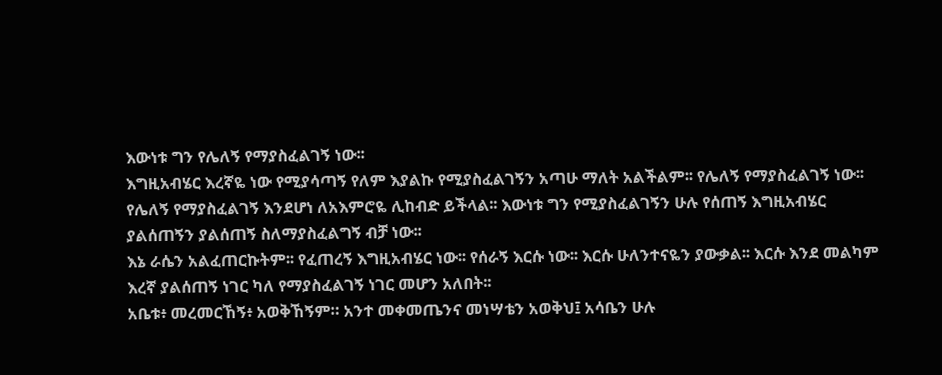እውነቱ ግን የሌለኝ የማያስፈልገኝ ነው፡፡
እግዚአብሄር እረኛዬ ነው የሚያሳጣኝ የለም እያልኩ የሚያስፈልገኝን አጣሁ ማለት አልችልም፡፡ የሌለኝ የማያስፈልገኝ ነው፡፡
የሌለኝ የማያስፈልገኝ እንደሆነ ለአእምሮዬ ሊከብድ ይችላል፡፡ እውነቱ ግን የሚያስፈልገኝን ሁሉ የሰጠኝ እግዚአብሄር ያልሰጠኝን ያልሰጠኝ ስለማያስፈልግኝ ብቻ ነው፡፡
እኔ ራሴን አልፈጠርኩትም፡፡ የፈጠረኝ እግዚአብሄር ነው፡፡ የሰራኝ እርሱ ነው፡፡ እርሱ ሁለንተናዬን ያውቃል፡፡ እርሱ እንደ መልካም እረኛ ያልሰጠኝ ነገር ካለ የማያስፈልገኝ ነገር መሆን አለበት፡፡
አቤቱ፥ መረመርኸኝ፥ አወቅኸኝም። አንተ መቀመጤንና መነሣቴን አወቅህ፤ አሳቤን ሁሉ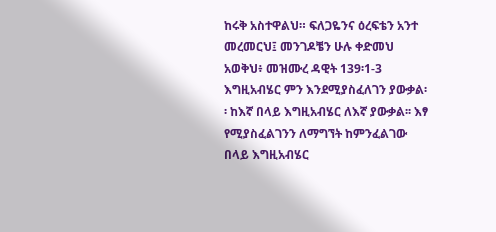ከሩቅ አስተዋልህ። ፍለጋዬንና ዕረፍቴን አንተ መረመርህ፤ መንገዶቼን ሁሉ ቀድመህ አወቅህ፥ መዝሙረ ዳዊት 139፡1-3
እግዚአብሄር ምን እንደሚያስፈለገን ያውቃል፡፡ ከእኛ በላይ እግዚአብሄር ለእኛ ያውቃል፡፡ እፃ የሚያስፈልገንን ለማግኘት ከምንፈልገው በላይ እግዚአብሄር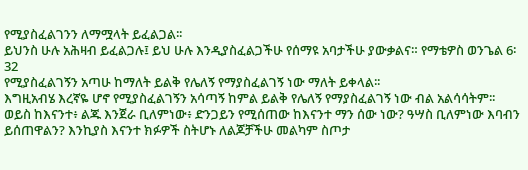የሚያስፈልገንን ለማሟላት ይፈልጋል፡፡
ይህንስ ሁሉ አሕዛብ ይፈልጋሉ፤ ይህ ሁሉ እንዲያስፈልጋችሁ የሰማዩ አባታችሁ ያውቃልና። የማቴዎስ ወንጌል 6፡32
የሚያስፈልገኝን አጣሁ ከማለት ይልቅ የሌለኝ የማያስፈልገኝ ነው ማለት ይቀላል፡፡
እግዚአብሄ እረኛዬ ሆኖ የሚያስፈልገኝን አሳጣኝ ከምል ይልቅ የሌለኝ የማያስፈልገኝ ነው ብል አልሳሳትም፡፡
ወይስ ከእናንተ፥ ልጁ እንጀራ ቢለምነው፥ ድንጋይን የሚሰጠው ከእናንተ ማን ሰው ነው? ዓሣስ ቢለምነው እባብን ይሰጠዋልን? እንኪያስ እናንተ ክፉዎች ስትሆኑ ለልጆቻችሁ መልካም ስጦታ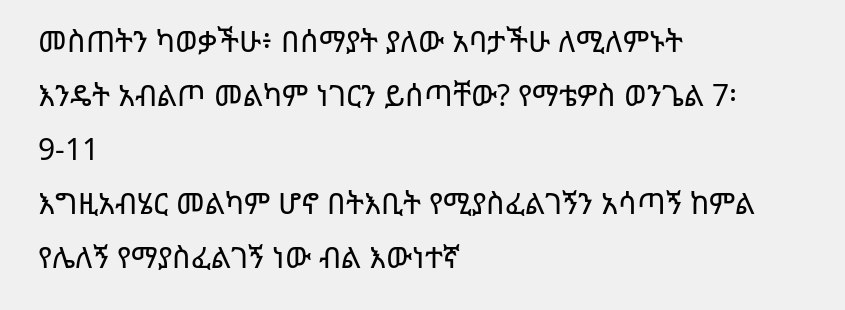መስጠትን ካወቃችሁ፥ በሰማያት ያለው አባታችሁ ለሚለምኑት እንዴት አብልጦ መልካም ነገርን ይሰጣቸው? የማቴዎስ ወንጌል 7፡9-11
እግዚአብሄር መልካም ሆኖ በትእቢት የሚያስፈልገኝን አሳጣኝ ከምል የሌለኝ የማያስፈልገኝ ነው ብል እውነተኛ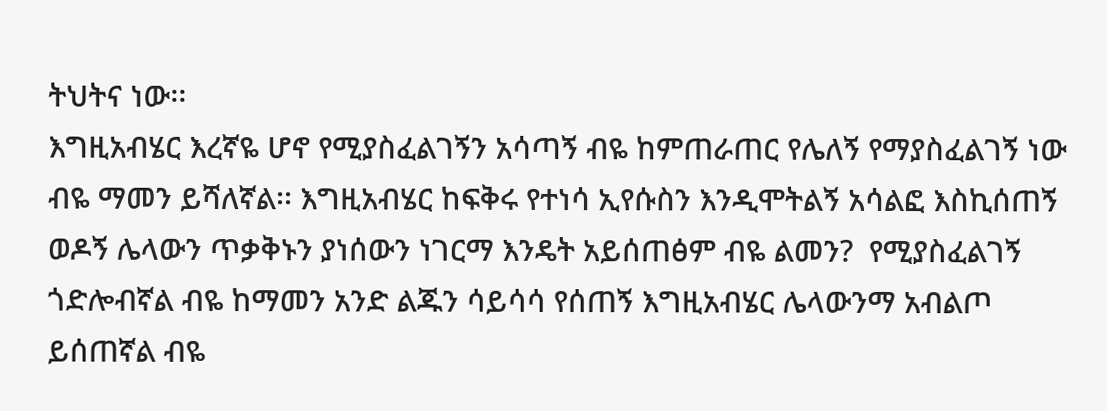ትህትና ነው፡፡
እግዚአብሄር እረኛዬ ሆኖ የሚያስፈልገኝን አሳጣኝ ብዬ ከምጠራጠር የሌለኝ የማያስፈልገኝ ነው ብዬ ማመን ይሻለኛል፡፡ እግዚአብሄር ከፍቅሩ የተነሳ ኢየሱስን እንዲሞትልኝ አሳልፎ እስኪሰጠኝ ወዶኝ ሌላውን ጥቃቅኑን ያነሰውን ነገርማ እንዴት አይሰጠፅም ብዬ ልመን?  የሚያስፈልገኝ ጎድሎብኛል ብዬ ከማመን አንድ ልጁን ሳይሳሳ የሰጠኝ እግዚአብሄር ሌላውንማ አብልጦ ይሰጠኛል ብዬ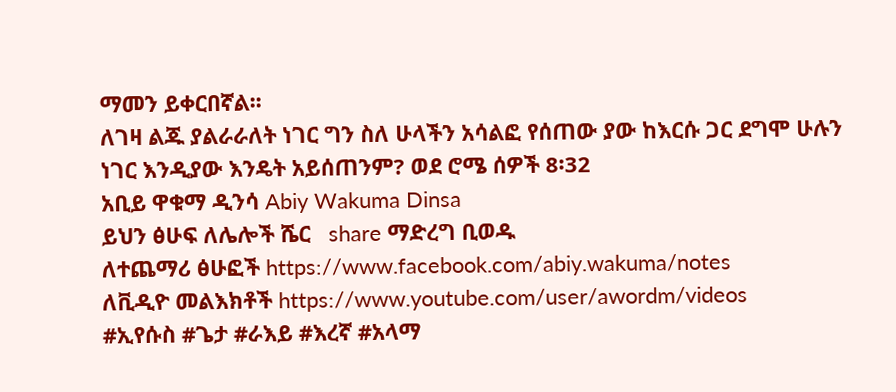ማመን ይቀርበኛል፡፡
ለገዛ ልጁ ያልራራለት ነገር ግን ስለ ሁላችን አሳልፎ የሰጠው ያው ከእርሱ ጋር ደግሞ ሁሉን ነገር እንዲያው እንዴት አይሰጠንም? ወደ ሮሜ ሰዎች 8፡32
አቢይ ዋቁማ ዲንሳ Abiy Wakuma Dinsa
ይህን ፅሁፍ ለሌሎች ሼር   share ማድረግ ቢወዱ
ለተጨማሪ ፅሁፎች https://www.facebook.com/abiy.wakuma/notes
ለቪዲዮ መልእክቶች https://www.youtube.com/user/awordm/videos
#ኢየሱስ #ጌታ #ራእይ #እረኛ #አላማ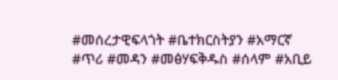#መሰረታዊፍላጎት #ቤተክርስትያን #አማርኛ #ጥሪ #መዳን #መፅሃፍቅዱስ #ሰላም #አቢይ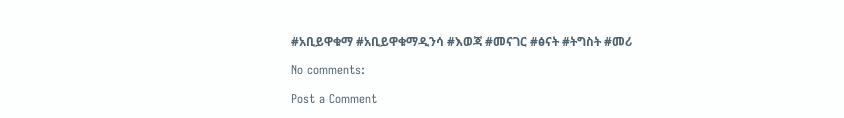#አቢይዋቁማ #አቢይዋቁማዲንሳ #እወጃ #መናገር #ፅናት #ትግስት #መሪ

No comments:

Post a Comment